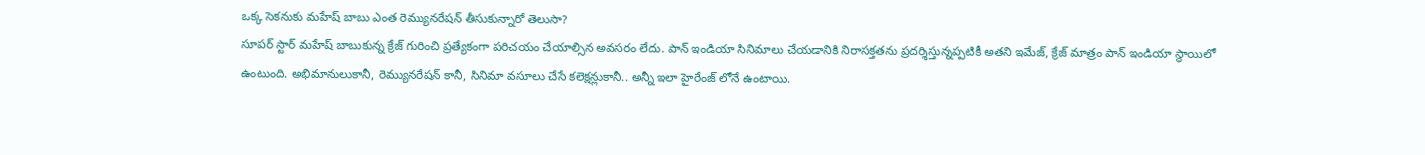ఒక్క సెకనుకు మహేష్ బాబు ఎంత రెమ్యునరేషన్ తీసుకున్నారో తెలుసా?
సూపర్ స్టార్ మహేష్ బాబుకున్న క్రేజ్ గురించి ప్రత్యేకంగా పరిచయం చేయాల్సిన అవసరం లేదు. పాన్ ఇండియా సినిమాలు చేయడానికి నిరాసక్తతను ప్రదర్శిస్తున్నప్పటికీ అతని ఇమేజ్, క్రేజ్ మాత్రం పాన్ ఇండియా స్థాయిలో ఉంటుంది. అభిమానులుకానీ, రెమ్యునరేషన్ కానీ, సినిమా వసూలు చేసే కలెక్షన్లుకానీ.. అన్నీ ఇలా హైరేంజ్ లోనే ఉంటాయి.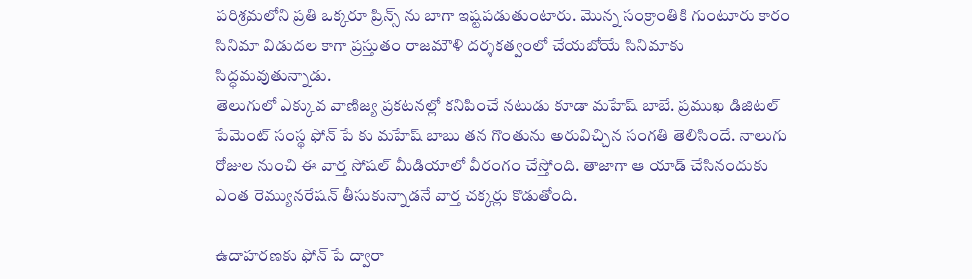పరిశ్రమలోని ప్రతి ఒక్కరూ ప్రిన్స్ ను బాగా ఇష్టపడుతుంటారు. మొన్న సంక్రాంతికి గుంటూరు కారం సినిమా విడుదల కాగా ప్రస్తుతం రాజమౌళి దర్శకత్వంలో చేయబోయే సినిమాకు సిద్ధమవుతున్నాడు.
తెలుగులో ఎక్కువ వాణిజ్య ప్రకటనల్లో కనిపించే నటుడు కూడా మహేష్ బాబే. ప్రముఖ డిజిటల్ పేమెంట్ సంస్థ ఫోన్ పే కు మహేష్ బాబు తన గొంతును అరువిచ్చిన సంగతి తెలిసిందే. నాలుగు రోజుల నుంచి ఈ వార్త సోషల్ మీడియాలో వీరంగం చేస్తోంది. తాజాగా ఆ యాడ్ చేసినందుకు ఎంత రెమ్యునరేషన్ తీసుకున్నాడనే వార్త చక్కర్లు కొడుతోంది.

ఉదాహరణకు ఫోన్ పే ద్వారా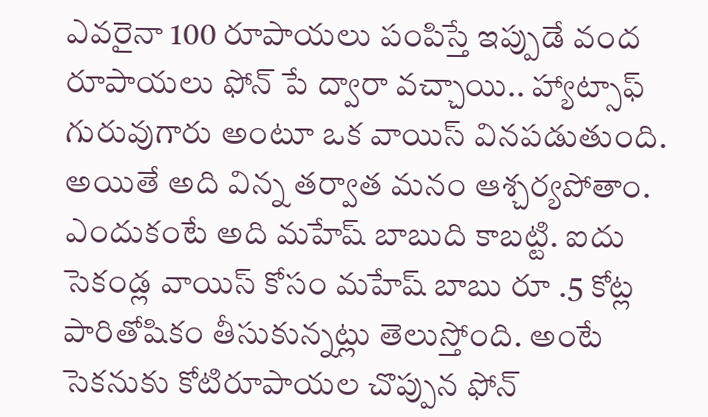ఎవరైనా 100 రూపాయలు పంపిస్తే ఇప్పుడే వంద రూపాయలు ఫోన్ పే ద్వారా వచ్చాయి.. హ్యాట్సాఫ్ గురువుగారు అంటూ ఒక వాయిస్ వినపడుతుంది. అయితే అది విన్న తర్వాత మనం ఆశ్చర్యపోతాం. ఎందుకంటే అది మహేష్ బాబుది కాబట్టి. ఐదు సెకండ్ల వాయిస్ కోసం మహేష్ బాబు రూ .5 కోట్ల పారితోషికం తీసుకున్నట్లు తెలుస్తోంది. అంటే సెకనుకు కోటిరూపాయల చొప్పున ఫోన్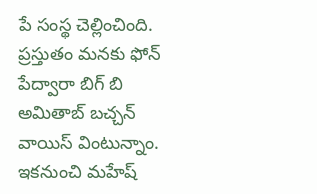పే సంస్థ చెల్లించింది. ప్రస్తుతం మనకు ఫోన్ పేద్వారా బిగ్ బి అమితాబ్ బచ్చన్ వాయిస్ వింటున్నాం. ఇకనుంచి మహేష్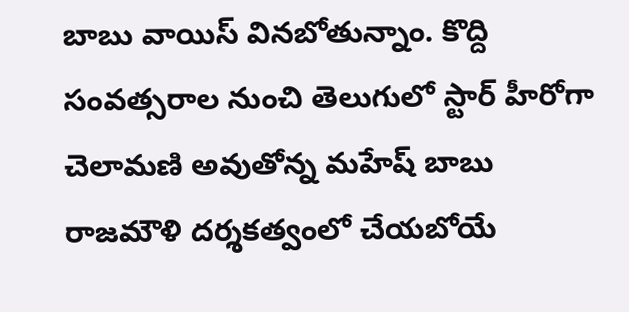బాబు వాయిస్ వినబోతున్నాం. కొద్ది సంవత్సరాల నుంచి తెలుగులో స్టార్ హీరోగా చెలామణి అవుతోన్న మహేష్ బాబు రాజమౌళి దర్శకత్వంలో చేయబోయే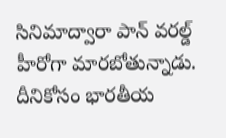సినిమాద్వారా పాన్ వరల్డ్ హీరోగా మారబోతున్నాడు. దీనికోసం భారతీయ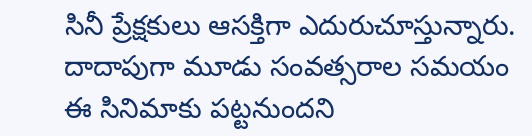సినీ ప్రేక్షకులు ఆసక్తిగా ఎదురుచూస్తున్నారు. దాదాపుగా మూడు సంవత్సరాల సమయం ఈ సినిమాకు పట్టనుందని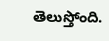తెలుస్తోంది.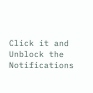Click it and Unblock the Notifications